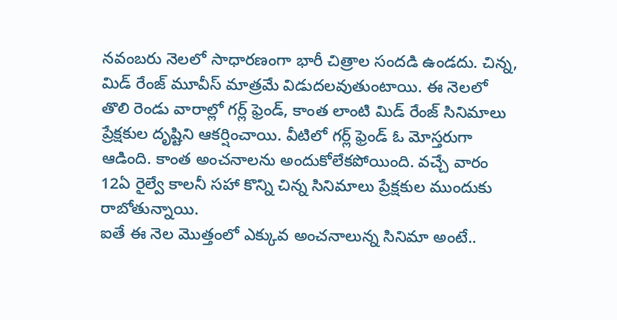నవంబరు నెలలో సాధారణంగా భారీ చిత్రాల సందడి ఉండదు. చిన్న, మిడ్ రేంజ్ మూవీస్ మాత్రమే విడుదలవుతుంటాయి. ఈ నెలలో తొలి రెండు వారాల్లో గర్ల్ ఫ్రెండ్, కాంత లాంటి మిడ్ రేంజ్ సినిమాలు ప్రేక్షకుల దృష్టిని ఆకర్షించాయి. వీటిలో గర్ల్ ఫ్రెండ్ ఓ మోస్తరుగా ఆడింది. కాంత అంచనాలను అందుకోలేకపోయింది. వచ్చే వారం 12ఏ రైల్వే కాలనీ సహా కొన్ని చిన్న సినిమాలు ప్రేక్షకుల ముందుకు రాబోతున్నాయి.
ఐతే ఈ నెల మొత్తంలో ఎక్కువ అంచనాలున్న సినిమా అంటే..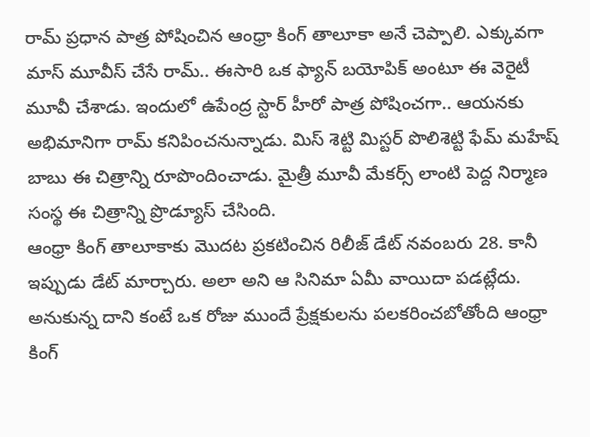రామ్ ప్రధాన పాత్ర పోషించిన ఆంధ్రా కింగ్ తాలూకా అనే చెప్పాలి. ఎక్కువగా మాస్ మూవీస్ చేసే రామ్.. ఈసారి ఒక ఫ్యాన్ బయోపిక్ అంటూ ఈ వెరైటీ మూవీ చేశాడు. ఇందులో ఉపేంద్ర స్టార్ హీరో పాత్ర పోషించగా.. ఆయనకు అభిమానిగా రామ్ కనిపించనున్నాడు. మిస్ శెట్టి మిస్టర్ పొలిశెట్టి ఫేమ్ మహేష్ బాబు ఈ చిత్రాన్ని రూపొందించాడు. మైత్రీ మూవీ మేకర్స్ లాంటి పెద్ద నిర్మాణ సంస్థ ఈ చిత్రాన్ని ప్రొడ్యూస్ చేసింది.
ఆంధ్రా కింగ్ తాలూకాకు మొదట ప్రకటించిన రిలీజ్ డేట్ నవంబరు 28. కానీ ఇప్పుడు డేట్ మార్చారు. అలా అని ఆ సినిమా ఏమీ వాయిదా పడట్లేదు. అనుకున్న దాని కంటే ఒక రోజు ముందే ప్రేక్షకులను పలకరించబోతోంది ఆంధ్రా కింగ్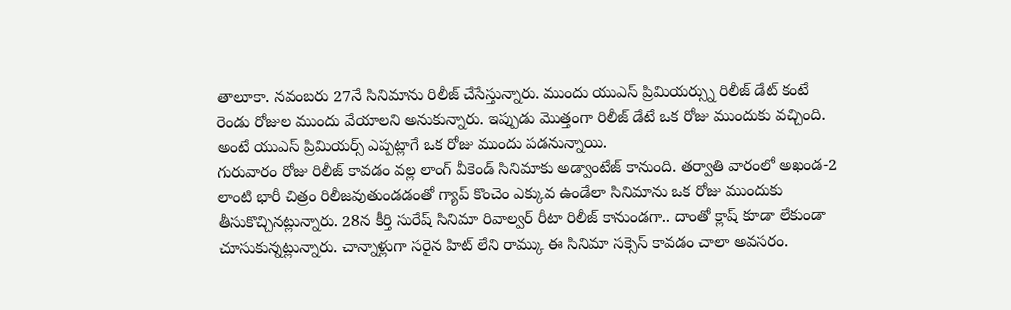తాలూకా. నవంబరు 27నే సినిమాను రిలీజ్ చేసేస్తున్నారు. ముందు యుఎస్ ప్రిమియర్స్ను రిలీజ్ డేట్ కంటే రెండు రోజుల ముందు వేయాలని అనుకున్నారు. ఇప్పుడు మొత్తంగా రిలీజ్ డేటే ఒక రోజు ముందుకు వచ్చింది. అంటే యుఎస్ ప్రిమియర్స్ ఎప్పట్లాగే ఒక రోజు ముందు పడనున్నాయి.
గురువారం రోజు రిలీజ్ కావడం వల్ల లాంగ్ వీకెండ్ సినిమాకు అడ్వాంటేజ్ కానుంది. తర్వాతి వారంలో అఖండ-2 లాంటి భారీ చిత్రం రిలీజవుతుండడంతో గ్యాప్ కొంచెం ఎక్కువ ఉండేలా సినిమాను ఒక రోజు ముందుకు తీసుకొచ్చినట్లున్నారు. 28న కీర్తి సురేష్ సినిమా రివాల్వర్ రీటా రిలీజ్ కానుండగా.. దాంతో క్లాష్ కూడా లేకుండా చూసుకున్నట్లున్నారు. చాన్నాళ్లుగా సరైన హిట్ లేని రామ్కు ఈ సినిమా సక్సెస్ కావడం చాలా అవసరం.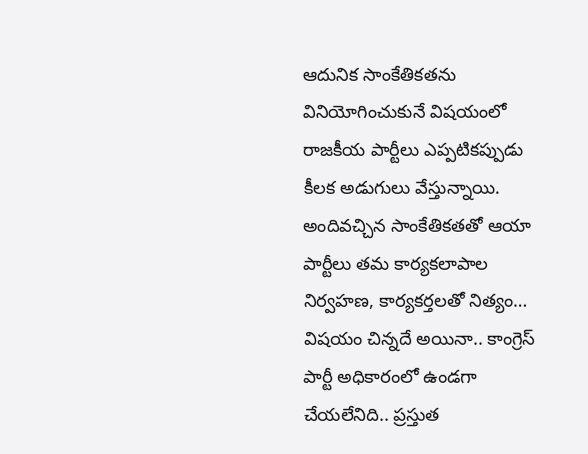ఆదునిక సాంకేతికతను వినియోగించుకునే విషయంలో రాజకీయ పార్టీలు ఎప్పటికప్పుడు కీలక అడుగులు వేస్తున్నాయి. అందివచ్చిన సాంకేతికతతో ఆయా పార్టీలు తమ కార్యకలాపాల నిర్వహణ, కార్యకర్తలతో నిత్యం…
విషయం చిన్నదే అయినా.. కాంగ్రెస్ పార్టీ అధికారంలో ఉండగా చేయలేనిది.. ప్రస్తుత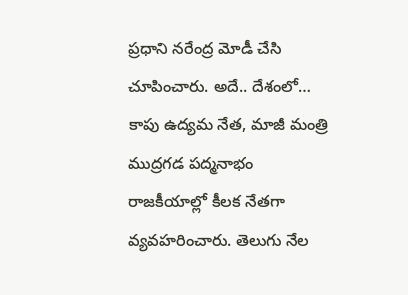ప్రధాని నరేంద్ర మోడీ చేసి చూపించారు. అదే.. దేశంలో…
కాపు ఉద్యమ నేత, మాజీ మంత్రి ముద్రగడ పద్మనాభం రాజకీయాల్లో కీలక నేతగా వ్యవహరించారు. తెలుగు నేల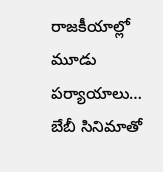రాజకీయాల్లో మూడు పర్యాయాలు…
బేబీ సినిమాతో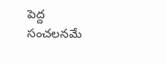పెద్ద సంచలనమే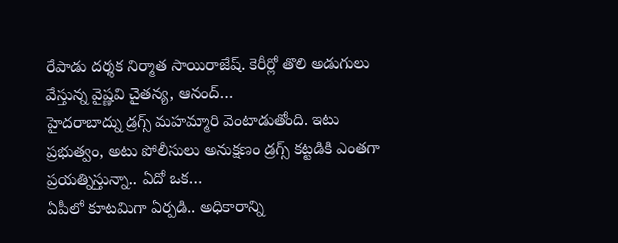రేపాడు దర్శక నిర్మాత సాయిరాజేష్. కెరీర్లో తొలి అడుగులు వేస్తున్న వైష్ణవి చైతన్య, ఆనంద్…
హైదరాబాద్ను డ్రగ్స్ మహమ్మారి వెంటాడుతోంది. ఇటు ప్రభుత్వం, అటు పోలీసులు అనుక్షణం డ్రగ్స్ కట్టడికి ఎంతగా ప్రయత్నిస్తున్నా.. ఏదో ఒక…
ఏపీలో కూటమిగా ఏర్పడి.. అధికారాన్ని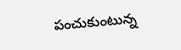పంచుకుంటున్న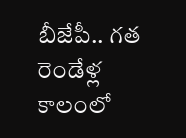బీజేపీ.. గత రెండేళ్ల కాలంలో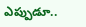ఎప్పుడూ..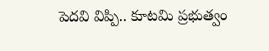పెదవి విప్పి.. కూటమి ప్రభుత్వం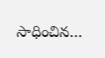సాధించిన…